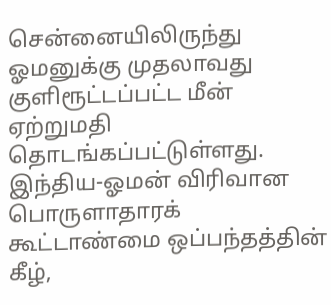சென்னையிலிருந்து ஓமனுக்கு முதலாவது குளிரூட்டப்பட்ட மீன் ஏற்றுமதி தொடங்கப்பட்டுள்ளது.
இந்திய-ஓமன் விரிவான பொருளாதாரக் கூட்டாண்மை ஒப்பந்தத்தின் கீழ்,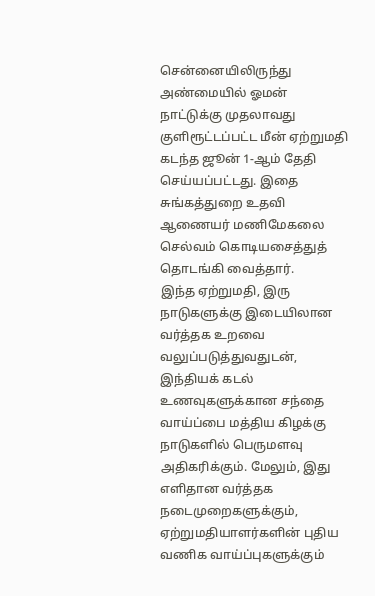சென்னையிலிருந்து அண்மையில் ஓமன் நாட்டுக்கு முதலாவது குளிரூட்டப்பட்ட மீன் ஏற்றுமதி கடந்த ஜூன் 1-ஆம் தேதி செய்யப்பட்டது. இதை சுங்கத்துறை உதவி ஆணையர் மணிமேகலை செல்வம் கொடியசைத்துத் தொடங்கி வைத்தார்.
இந்த ஏற்றுமதி, இரு நாடுகளுக்கு இடையிலான வர்த்தக உறவை வலுப்படுத்துவதுடன், இந்தியக் கடல் உணவுகளுக்கான சந்தை வாய்ப்பை மத்திய கிழக்கு நாடுகளில் பெருமளவு அதிகரிக்கும். மேலும், இது எளிதான வர்த்தக நடைமுறைகளுக்கும், ஏற்றுமதியாளர்களின் புதிய வணிக வாய்ப்புகளுக்கும்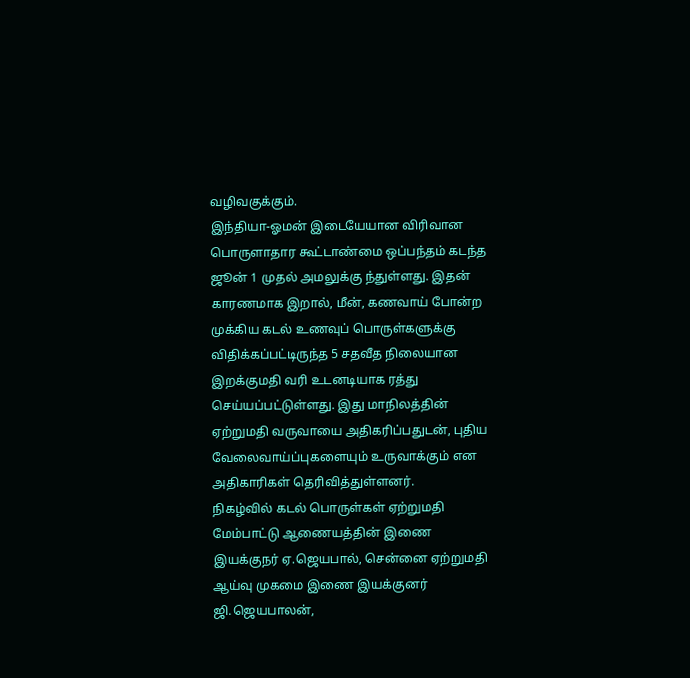வழிவகுக்கும்.
இந்தியா-ஓமன் இடையேயான விரிவான பொருளாதார கூட்டாண்மை ஒப்பந்தம் கடந்த ஜூன் 1 முதல் அமலுக்கு ந்துள்ளது. இதன் காரணமாக இறால், மீன், கணவாய் போன்ற முக்கிய கடல் உணவுப் பொருள்களுக்கு விதிக்கப்பட்டிருந்த 5 சதவீத நிலையான இறக்குமதி வரி உடனடியாக ரத்து செய்யப்பட்டுள்ளது. இது மாநிலத்தின் ஏற்றுமதி வருவாயை அதிகரிப்பதுடன், புதிய வேலைவாய்ப்புகளையும் உருவாக்கும் என அதிகாரிகள் தெரிவித்துள்ளனர்.
நிகழ்வில் கடல் பொருள்கள் ஏற்றுமதி மேம்பாட்டு ஆணையத்தின் இணை இயக்குநர் ஏ.ஜெயபால், சென்னை ஏற்றுமதி ஆய்வு முகமை இணை இயக்குனர் ஜி.ஜெயபாலன்,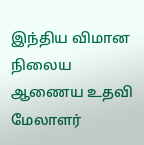இந்திய விமான நிலைய ஆணைய உதவி மேலாளர்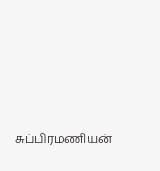சுப்பிரமணியன்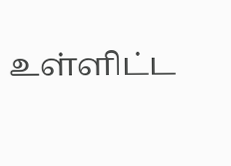உள்ளிட்ட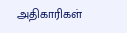அதிகாரிகள்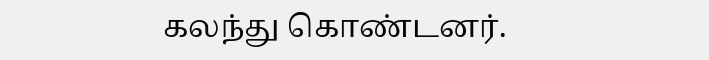கலந்து கொண்டனர்.